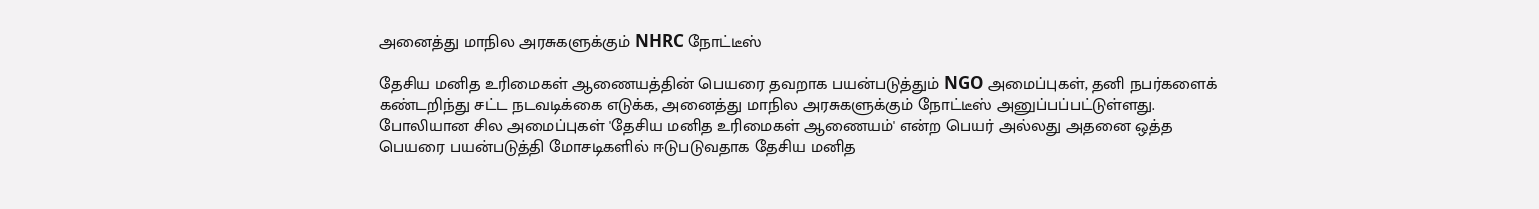அனைத்து மாநில அரசுகளுக்கும் NHRC நோட்டீஸ்

தேசிய மனித உரிமைகள் ஆணையத்தின் பெயரை தவறாக பயன்படுத்தும் NGO அமைப்புகள், தனி நபர்களைக் கண்டறிந்து சட்ட நடவடிக்கை எடுக்க, அனைத்து மாநில அரசுகளுக்கும் நோட்டீஸ் அனுப்பப்பட்டுள்ளது. போலியான சில அமைப்புகள் 'தேசிய மனித உரிமைகள் ஆணையம்' என்ற பெயர் அல்லது அதனை ஒத்த பெயரை பயன்படுத்தி மோசடிகளில் ஈடுபடுவதாக தேசிய மனித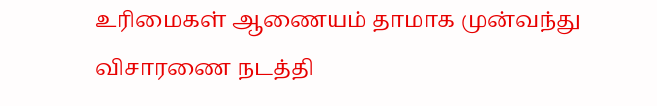உரிமைகள் ஆணையம் தாமாக முன்வந்து விசாரணை நடத்தி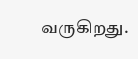வருகிறது.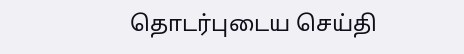தொடர்புடைய செய்தி